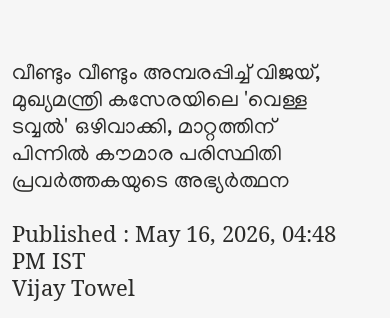വീണ്ടും വീണ്ടും അമ്പരപ്പിച്ച് വിജയ്, മുഖ്യമന്ത്രി കസേരയിലെ 'വെള്ള ടവ്വൽ' ഒഴിവാക്കി, മാറ്റത്തിന് പിന്നിൽ കൗമാര പരിസ്ഥിതി പ്രവർത്തകയുടെ അഭ്യർത്ഥന

Published : May 16, 2026, 04:48 PM IST
Vijay Towel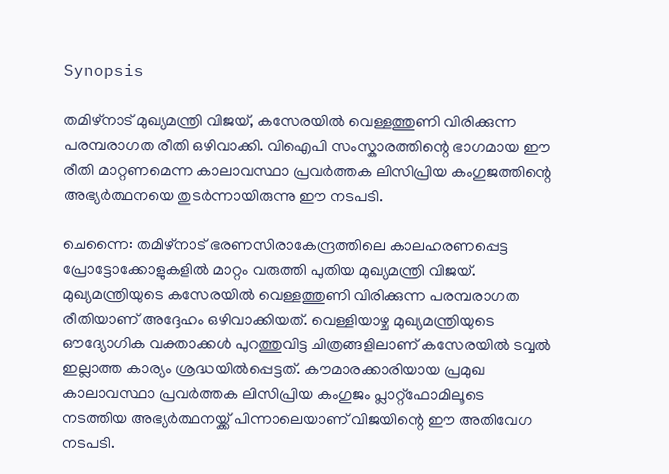Synopsis

തമിഴ്‌നാട് മുഖ്യമന്ത്രി വിജയ്, കസേരയിൽ വെള്ളത്തുണി വിരിക്കുന്ന പരമ്പരാഗത രീതി ഒഴിവാക്കി. വിഐപി സംസ്കാരത്തിന്റെ ഭാഗമായ ഈ രീതി മാറ്റണമെന്ന കാലാവസ്ഥാ പ്രവർത്തക ലിസിപ്രിയ കംഗുജത്തിന്റെ അഭ്യർത്ഥനയെ തുടർന്നായിരുന്നു ഈ നടപടി.

ചെന്നൈ: തമിഴ്‌നാട് ഭരണസിരാകേന്ദ്രത്തിലെ കാലഹരണപ്പെട്ട പ്രോട്ടോക്കോളുകളിൽ മാറ്റം വരുത്തി പുതിയ മുഖ്യമന്ത്രി വിജയ്. മുഖ്യമന്ത്രിയുടെ കസേരയിൽ വെള്ളത്തുണി വിരിക്കുന്ന പരമ്പരാഗത രീതിയാണ് അദ്ദേഹം ഒഴിവാക്കിയത്. വെള്ളിയാഴ്ച മുഖ്യമന്ത്രിയുടെ ഔദ്യോഗിക വക്താക്കൾ പുറത്തുവിട്ട ചിത്രങ്ങളിലാണ് കസേരയിൽ ടവ്വൽ ഇല്ലാത്ത കാര്യം ശ്രദ്ധയിൽപ്പെട്ടത്. കൗമാരക്കാരിയായ പ്രമുഖ കാലാവസ്ഥാ പ്രവർത്തക ലിസിപ്രിയ കംഗുജം പ്ലാറ്റ്‌ഫോമിലൂടെ നടത്തിയ അഭ്യർത്ഥനയ്ക്ക് പിന്നാലെയാണ് വിജയിന്റെ ഈ അതിവേഗ നടപടി.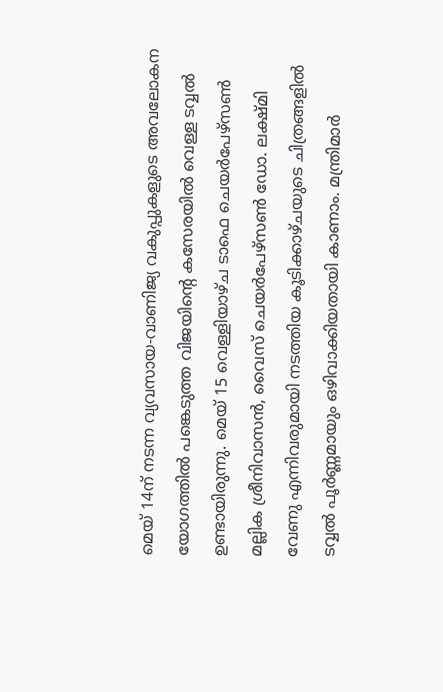മെയ് 14ന് നടന്ന വ്യവസായ-വാണിജ്യ വകുപ്പുകളുടെ അവലോകന യോഗത്തിൽ പങ്കെടുത്ത വിജയിന്റെ കസേരയിൽ വെള്ള ടവ്വൽ ഉണ്ടായിരുന്നു. മെയ് 15 വെള്ളിയാഴ്ച ടാഫെ ചെയർപേഴ്‌സൺ മല്ലിക ശ്രീനിവാസൻ, വൈസ് ചെയർപേഴ്‌സൺ ഡോ. ലക്ഷ്മി വേണു എന്നിവരുമായി നടത്തിയ കൂടിക്കാഴ്ചയുടെ ചിത്രങ്ങളിൽ ടവ്വൽ പൂർണ്ണമായും ഒഴിവാക്കിയതായി കാണാം. മന്ത്രിമാർ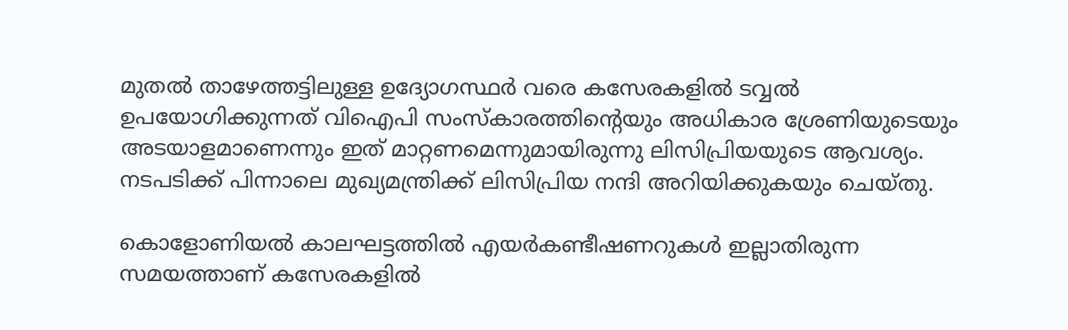മുതൽ താഴേത്തട്ടിലുള്ള ഉദ്യോഗസ്ഥർ വരെ കസേരകളിൽ ടവ്വൽ ഉപയോഗിക്കുന്നത് വിഐപി സംസ്‌കാരത്തിന്റെയും അധികാര ശ്രേണിയുടെയും അടയാളമാണെന്നും ഇത് മാറ്റണമെന്നുമായിരുന്നു ലിസിപ്രിയയുടെ ആവശ്യം. നടപടിക്ക് പിന്നാലെ മുഖ്യമന്ത്രിക്ക് ലിസിപ്രിയ നന്ദി അറിയിക്കുകയും ചെയ്തു.

കൊളോണിയൽ കാലഘട്ടത്തിൽ എയർകണ്ടീഷണറുകൾ ഇല്ലാതിരുന്ന സമയത്താണ് കസേരകളിൽ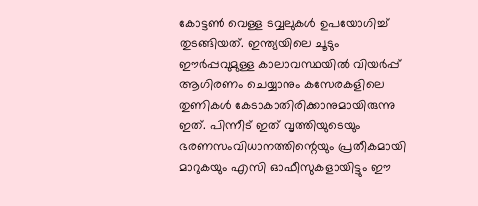കോട്ടൺ വെള്ള ടവ്വലുകൾ ഉപയോഗിച്ച് തുടങ്ങിയത്. ഇന്ത്യയിലെ ചൂടും ഈർപ്പവുമുള്ള കാലാവസ്ഥയിൽ വിയർപ്പ് ആഗിരണം ചെയ്യാനും കസേരകളിലെ തുണികൾ കേടാകാതിരിക്കാനുമായിരുന്നു ഇത്. പിന്നീട് ഇത് വൃത്തിയുടെയും ഭരണസംവിധാനത്തിന്റെയും പ്രതീകമായി മാറുകയും എസി ഓഫീസുകളായിട്ടും ഈ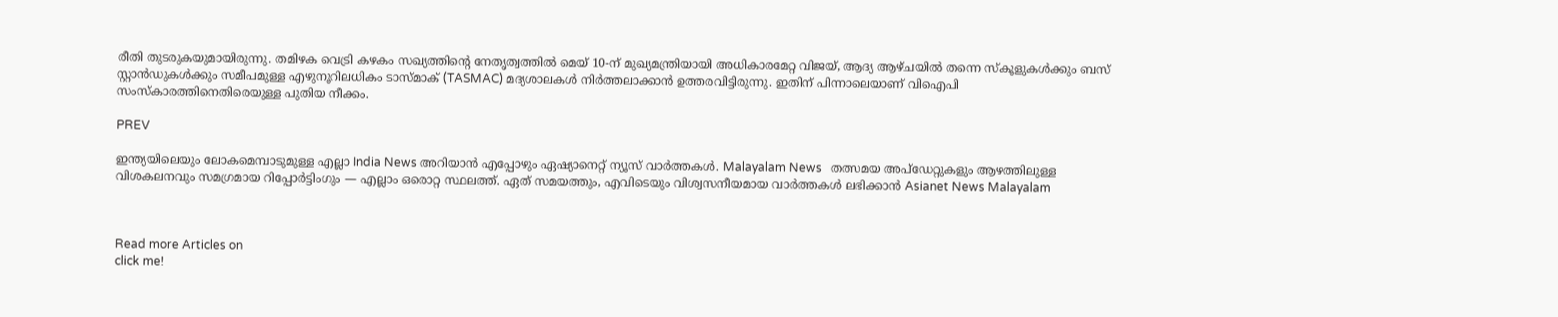രീതി തുടരുകയുമായിരുന്നു. തമിഴക വെട്രി കഴകം സഖ്യത്തിന്റെ നേതൃത്വത്തിൽ മെയ് 10-ന് മുഖ്യമന്ത്രിയായി അധികാരമേറ്റ വിജയ്, ആദ്യ ആഴ്ചയിൽ തന്നെ സ്കൂളുകൾക്കും ബസ് സ്റ്റാൻഡുകൾക്കും സമീപമുള്ള എഴുനൂറിലധികം ടാസ്മാക് (TASMAC) മദ്യശാലകൾ നിർത്തലാക്കാൻ ഉത്തരവിട്ടിരുന്നു. ഇതിന് പിന്നാലെയാണ് വിഐപി സംസ്‌കാരത്തിനെതിരെയുള്ള പുതിയ നീക്കം.

PREV

ഇന്ത്യയിലെയും ലോകമെമ്പാടുമുള്ള എല്ലാ India News അറിയാൻ എപ്പോഴും ഏഷ്യാനെറ്റ് ന്യൂസ് വാർത്തകൾ. Malayalam News   തത്സമയ അപ്‌ഡേറ്റുകളും ആഴത്തിലുള്ള വിശകലനവും സമഗ്രമായ റിപ്പോർട്ടിംഗും — എല്ലാം ഒരൊറ്റ സ്ഥലത്ത്. ഏത് സമയത്തും, എവിടെയും വിശ്വസനീയമായ വാർത്തകൾ ലഭിക്കാൻ Asianet News Malayalam



Read more Articles on
click me!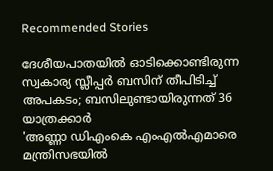Recommended Stories

ദേശീയപാതയിൽ ഓടിക്കൊണ്ടിരുന്ന സ്വകാര്യ സ്ലീപ്പർ ബസിന് തീപിടിച്ച് അപകടം; ബസിലുണ്ടായിരുന്നത് 36 യാത്രക്കാർ
'അണ്ണാ ഡിഎംകെ എംഎൽഎമാരെ മന്ത്രിസഭയിൽ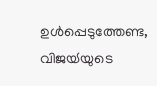ഉൾപ്പെടുത്തേണ്ട, വിജയ്‍യുടെ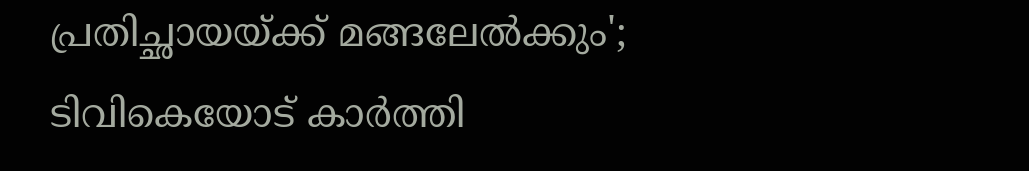പ്രതിച്ഛായയ്ക്ക് മങ്ങലേൽക്കും'; ടിവികെയോട് കാർത്തി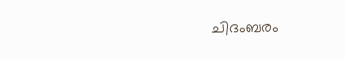ചിദംബരം